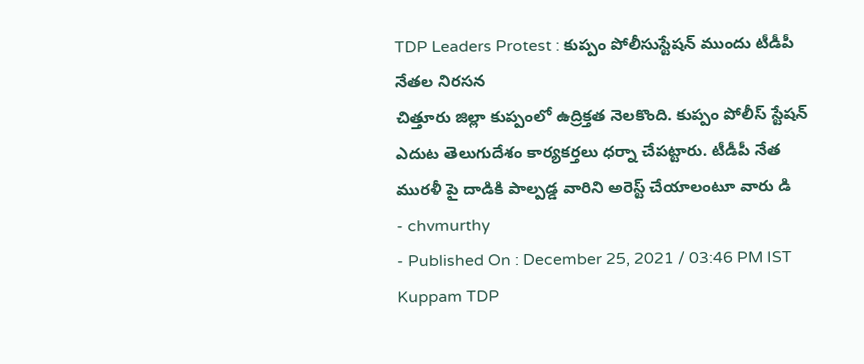TDP Leaders Protest : కుప్పం పోలీసుస్టేషన్ ముందు టీడీపీ నేతల నిరసన
చిత్తూరు జిల్లా కుప్పంలో ఉద్రిక్తత నెలకొంది. కుప్పం పోలీస్ స్టేషన్ ఎదుట తెలుగుదేశం కార్యకర్తలు ధర్నా చేపట్టారు. టీడీపీ నేత మురళీ పై దాడికి పాల్పడ్డ వారిని అరెస్ట్ చేయాలంటూ వారు డి
- chvmurthy
- Published On : December 25, 2021 / 03:46 PM IST
Kuppam TDP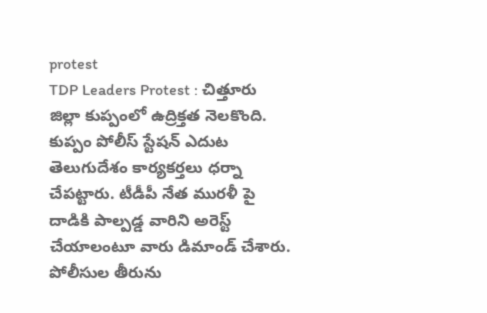protest
TDP Leaders Protest : చిత్తూరు జిల్లా కుప్పంలో ఉద్రిక్తత నెలకొంది. కుప్పం పోలీస్ స్టేషన్ ఎదుట తెలుగుదేశం కార్యకర్తలు ధర్నా చేపట్టారు. టీడీపీ నేత మురళీ పై దాడికి పాల్పడ్డ వారిని అరెస్ట్ చేయాలంటూ వారు డిమాండ్ చేశారు.
పోలీసుల తీరును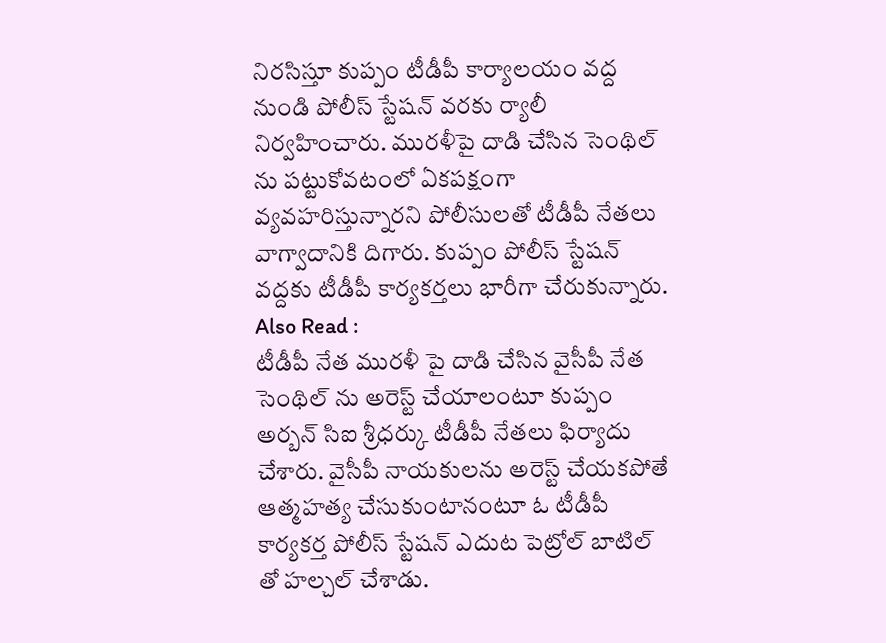నిరసిస్తూ కుప్పం టీడీపీ కార్యాలయం వద్ద నుండి పోలీస్ స్టేషన్ వరకు ర్యాలీ నిర్వహించారు. మురళీపై దాడి చేసిన సెంథిల్ ను పట్టుకోవటంలో ఏకపక్షంగా వ్యవహరిస్తున్నారని పోలీసులతో టీడీపీ నేతలు వాగ్వాదానికి దిగారు. కుప్పం పోలీస్ స్టేషన్ వద్దకు టీడీపీ కార్యకర్తలు భారీగా చేరుకున్నారు.
Also Read :
టీడీపీ నేత మురళీ పై దాడి చేసిన వైసీపీ నేత సెంథిల్ ను అరెస్ట్ చేయాలంటూ కుప్పం అర్బన్ సిఐ శ్రీధర్కు టీడీపీ నేతలు ఫిర్యాదు చేశారు. వైసీపీ నాయకులను అరెస్ట్ చేయకపోతే ఆత్మహత్య చేసుకుంటానంటూ ఓ టీడీపీ కార్యకర్త పోలీస్ స్టేషన్ ఎదుట పెట్రోల్ బాటిల్ తో హల్చల్ చేశాడు.